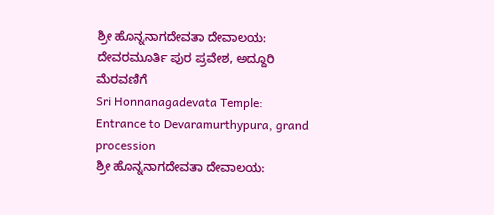ಶ್ರೀ ಹೊನ್ನನಾಗದೇವತಾ ದೇವಾಲಯ: ದೇವರಮೂರ್ತಿ ಪುರ ಪ್ರವೇಶ, ಅದ್ದೂರಿ ಮೆರವಣಿಗೆ
Sri Honnanagadevata Temple: Entrance to Devaramurthypura, grand procession
ಶ್ರೀ ಹೊನ್ನನಾಗದೇವತಾ ದೇವಾಲಯ: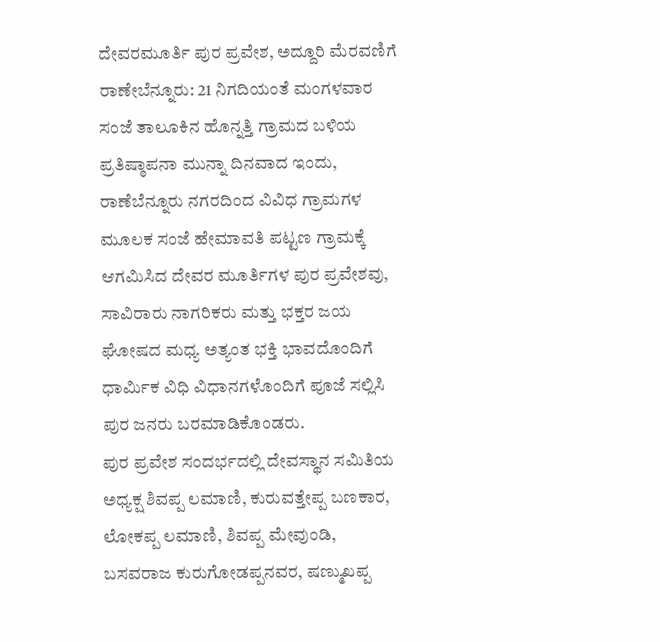ದೇವರಮೂರ್ತಿ ಪುರ ಪ್ರವೇಶ, ಅದ್ದೂರಿ ಮೆರವಣಿಗೆ
ರಾಣೇಬೆನ್ನೂರು: 21 ನಿಗದಿಯಂತೆ ಮಂಗಳವಾರ ಸಂಜೆ ತಾಲೂಕಿನ ಹೊನ್ನತ್ತಿ ಗ್ರಾಮದ ಬಳಿಯ ಪ್ರತಿಷ್ಠಾಪನಾ ಮುನ್ನಾ ದಿನವಾದ ಇಂದು, ರಾಣೆಬೆನ್ನೂರು ನಗರದಿಂದ ವಿವಿಧ ಗ್ರಾಮಗಳ ಮೂಲಕ ಸಂಜೆ ಹೇಮಾವತಿ ಪಟ್ಟಣ ಗ್ರಾಮಕ್ಕೆ ಆಗಮಿಸಿದ ದೇವರ ಮೂರ್ತಿಗಳ ಪುರ ಪ್ರವೇಶವು, ಸಾವಿರಾರು ನಾಗರಿಕರು ಮತ್ತು ಭಕ್ತರ ಜಯ ಘೋಷದ ಮಧ್ಯ ಅತ್ಯಂತ ಭಕ್ತಿ ಭಾವದೊಂದಿಗೆ ಧಾರ್ಮಿಕ ವಿಧಿ ವಿಧಾನಗಳೊಂದಿಗೆ ಪೂಜೆ ಸಲ್ಲಿಸಿ ಪುರ ಜನರು ಬರಮಾಡಿಕೊಂಡರು.
ಪುರ ಪ್ರವೇಶ ಸಂದರ್ಭದಲ್ಲಿ ದೇವಸ್ಥಾನ ಸಮಿತಿಯ ಅಧ್ಯಕ್ಷ ಶಿವಪ್ಪ ಲಮಾಣಿ, ಕುರುವತ್ತೇಪ್ಪ ಬಣಕಾರ, ಲೋಕಪ್ಪ ಲಮಾಣಿ, ಶಿವಪ್ಪ ಮೇವುಂಡಿ, ಬಸವರಾಜ ಕುರುಗೋಡಪ್ಪನವರ, ಷಣ್ಮುಖಪ್ಪ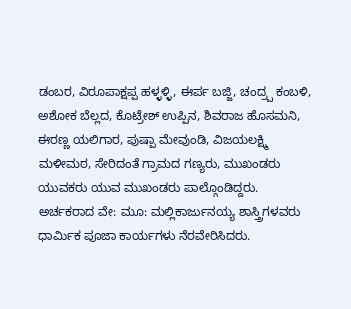ಡಂಬರ, ವಿರೂಪಾಕ್ಷಪ್ಪ ಹಳ್ಳಳ್ಳಿ, ಈರ್ಪ ಬಜ್ಜಿ, ಚಂದ್ರ್ಪ ಕಂಬಳಿ, ಅಶೋಕ ಬೆಲ್ಲದ, ಕೊಟ್ರೇಶ್ ಉಪ್ಪಿನ, ಶಿವರಾಜ ಹೊಸಮನಿ, ಈರಣ್ಣ ಯಲಿಗಾರ, ಪುಷ್ಪಾ ಮೇವುಂಡಿ, ವಿಜಯಲಕ್ಷ್ಮಿ ಮಳೀಮಠ, ಸೇರಿದಂತೆ ಗ್ರಾಮದ ಗಣ್ಯರು, ಮುಖಂಡರು ಯುವಕರು ಯುವ ಮುಖಂಡರು ಪಾಲ್ಗೊಂಡಿದ್ದರು.
ಅರ್ಚಕರಾದ ವೇ: ಮೂ: ಮಲ್ಲಿಕಾರ್ಜುನಯ್ಯ ಶಾಸ್ತ್ರಿಗಳವರು ಧಾರ್ಮಿಕ ಪೂಜಾ ಕಾರ್ಯಗಳು ನೆರವೇರಿಸಿದರು.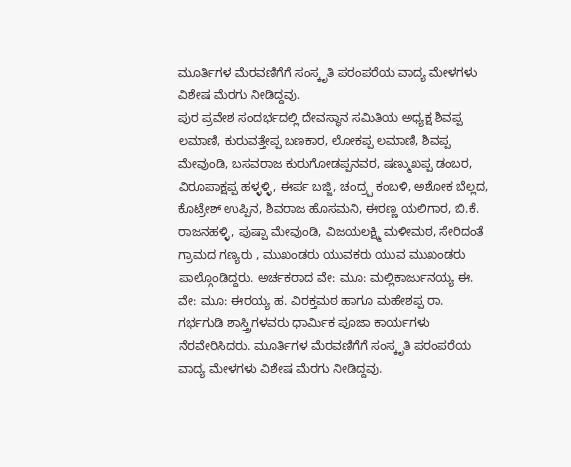ಮೂರ್ತಿಗಳ ಮೆರವಣಿಗೆಗೆ ಸಂಸ್ಕೃತಿ ಪರಂಪರೆಯ ವಾದ್ಯ ಮೇಳಗಳು ವಿಶೇಷ ಮೆರಗು ನೀಡಿದ್ದವು.
ಪುರ ಪ್ರವೇಶ ಸಂದರ್ಭದಲ್ಲಿ ದೇವಸ್ಥಾನ ಸಮಿತಿಯ ಅಧ್ಯಕ್ಷ ಶಿವಪ್ಪ ಲಮಾಣಿ, ಕುರುವತ್ತೇಪ್ಪ ಬಣಕಾರ, ಲೋಕಪ್ಪ ಲಮಾಣಿ, ಶಿವಪ್ಪ ಮೇವುಂಡಿ, ಬಸವರಾಜ ಕುರುಗೋಡಪ್ಪನವರ, ಷಣ್ಮುಖಪ್ಪ ಡಂಬರ, ವಿರೂಪಾಕ್ಷಪ್ಪ ಹಳ್ಳಳ್ಳಿ, ಈರ್ಪ ಬಜ್ಜಿ, ಚಂದ್ರ್ಪ ಕಂಬಳಿ, ಅಶೋಕ ಬೆಲ್ಲದ, ಕೊಟ್ರೇಶ್ ಉಪ್ಪಿನ, ಶಿವರಾಜ ಹೊಸಮನಿ, ಈರಣ್ಣ ಯಲಿಗಾರ, ಬಿ.ಕೆ. ರಾಜನಹಳ್ಳಿ, ಪುಷ್ಪಾ ಮೇವುಂಡಿ, ವಿಜಯಲಕ್ಷ್ಮಿ ಮಳೀಮಠ, ಸೇರಿದಂತೆ ಗ್ರಾಮದ ಗಣ್ಯರು , ಮುಖಂಡರು ಯುವಕರು ಯುವ ಮುಖಂಡರು ಪಾಲ್ಗೊಂಡಿದ್ದರು. ಅರ್ಚಕರಾದ ವೇ: ಮೂ: ಮಲ್ಲಿಕಾರ್ಜುನಯ್ಯ ಈ. ವೇ: ಮೂ: ಈರಯ್ಯ ಹ. ವಿರಕ್ತಮಠ ಹಾಗೂ ಮಹೇಶಪ್ಪ ರಾ. ಗರ್ಭಗುಡಿ ಶಾಸ್ತ್ರಿಗಳವರು ಧಾರ್ಮಿಕ ಪೂಜಾ ಕಾರ್ಯಗಳು ನೆರವೇರಿಸಿದರು. ಮೂರ್ತಿಗಳ ಮೆರವಣಿಗೆಗೆ ಸಂಸ್ಕೃತಿ ಪರಂಪರೆಯ ವಾದ್ಯ ಮೇಳಗಳು ವಿಶೇಷ ಮೆರಗು ನೀಡಿದ್ದವು.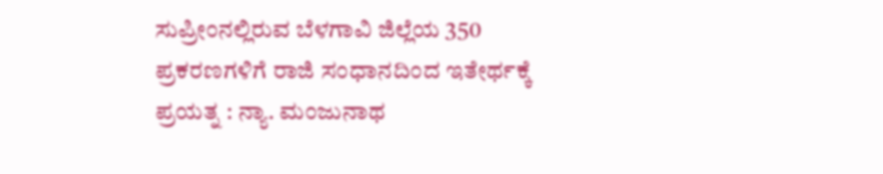ಸುಪ್ರೀಂನಲ್ಲಿರುವ ಬೆಳಗಾವಿ ಜಿಲ್ಲೆಯ 350 ಪ್ರಕರಣಗಳಿಗೆ ರಾಜಿ ಸಂಧಾನದಿಂದ ಇತೇರ್ಥಕ್ಕೆ ಪ್ರಯತ್ನ : ನ್ಯಾ. ಮಂಜುನಾಥ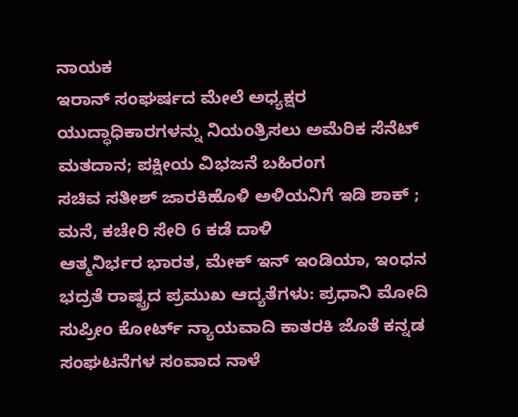ನಾಯಕ
ಇರಾನ್ ಸಂಘರ್ಷದ ಮೇಲೆ ಅಧ್ಯಕ್ಷರ ಯುದ್ಧಾಧಿಕಾರಗಳನ್ನು ನಿಯಂತ್ರಿಸಲು ಅಮೆರಿಕ ಸೆನೆಟ್ ಮತದಾನ; ಪಕ್ಷೀಯ ವಿಭಜನೆ ಬಹಿರಂಗ
ಸಚಿವ ಸತೀಶ್ ಜಾರಕಿಹೊಳಿ ಅಳಿಯನಿಗೆ ಇಡಿ ಶಾಕ್ ; ಮನೆ, ಕಚೇರಿ ಸೇರಿ 6 ಕಡೆ ದಾಳಿ
ಆತ್ಮನಿರ್ಭರ ಭಾರತ, ಮೇಕ್ ಇನ್ ಇಂಡಿಯಾ, ಇಂಧನ ಭದ್ರತೆ ರಾಷ್ಟ್ರದ ಪ್ರಮುಖ ಆದ್ಯತೆಗಳು: ಪ್ರಧಾನಿ ಮೋದಿ
ಸುಪ್ರೀಂ ಕೋರ್ಟ್ ನ್ಯಾಯವಾದಿ ಕಾತರಕಿ ಜೊತೆ ಕನ್ನಡ ಸಂಘಟನೆಗಳ ಸಂವಾದ ನಾಳೆ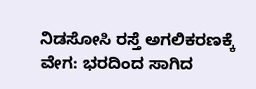ನಿಡಸೋಸಿ ರಸ್ತೆ ಅಗಲಿಕರಣಕ್ಕೆ ವೇಗ: ಭರದಿಂದ ಸಾಗಿದ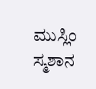ಮುಸ್ಲಿಂ ಸ್ಮಶಾನ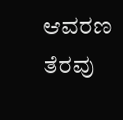ಆವರಣ ತೆರವು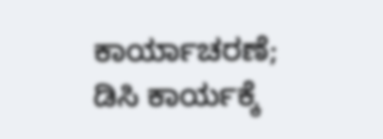ಕಾರ್ಯಾಚರಣೆ; ಡಿಸಿ ಕಾರ್ಯಕ್ಕೆ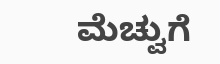ಮೆಚ್ವುಗೆ